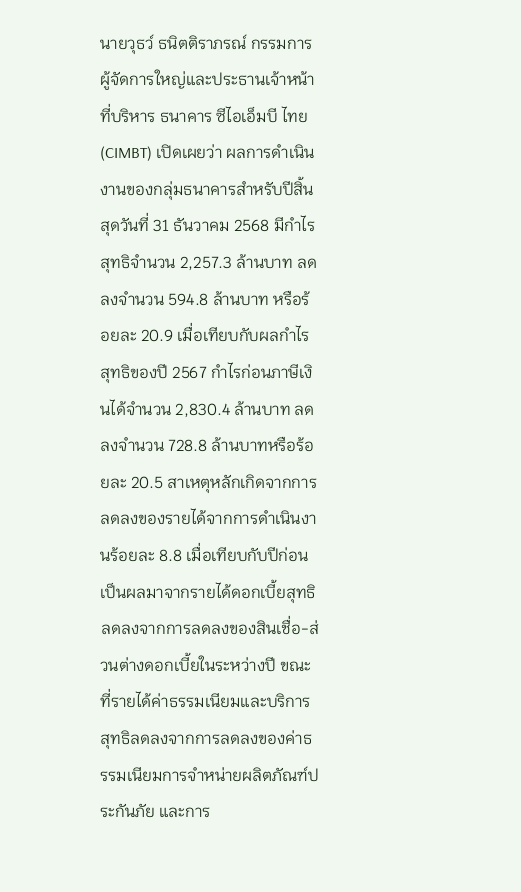นายวุธว์ ธนิตติราภรณ์ กรรมการผู้จัดการใหญ่และประธานเจ้าหน้าที่บริหาร ธนาคาร ซีไอเอ็มบี ไทย(CIMBT) เปิดเผยว่า ผลการดำเนินงานของกลุ่มธนาคารสำหรับปีสิ้นสุดวันที่ 31 ธันวาคม 2568 มีกำไรสุทธิจำนวน 2,257.3 ล้านบาท ลดลงจำนวน 594.8 ล้านบาท หรือร้อยละ 20.9 เมื่อเทียบกับผลกำไรสุทธิของปี 2567 กำไรก่อนภาษีเงินได้จำนวน 2,830.4 ล้านบาท ลดลงจำนวน 728.8 ล้านบาทหรือร้อยละ 20.5 สาเหตุหลักเกิดจากการลดลงของรายได้จากการดำเนินงานร้อยละ 8.8 เมื่อเทียบกับปีก่อน เป็นผลมาจากรายได้ดอกเบี้ยสุทธิลดลงจากการลดลงของสินเชื่อ-ส่วนต่างดอกเบี้ยในระหว่างปี ขณะที่รายได้ค่าธรรมเนียมและบริการสุทธิลดลงจากการลดลงของค่าธรรมเนียมการจำหน่ายผลิตภัณฑ์ประกันภัย และการ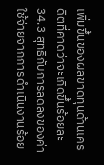เพิ่มขึ้นของผลขาดทุนด้านเครดิตที่คาดว่าจะเกิดขึ้นร้อยละ 34.3 สุทธิกับการลดลงของค่าใช้จ่ายจากการดำเนินงานร้อย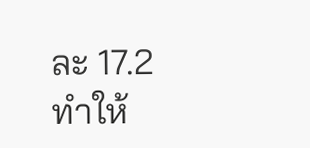ละ 17.2 ทำให้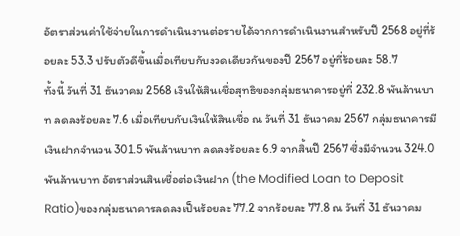อัตราส่วนค่าใช้จ่ายในการดำเนินงานต่อรายได้จากการดำเนินงานสำหรับปี 2568 อยู่ที่ร้อยละ 53.3 ปรับตัวดีขึ้นเมื่อเทียบกับงวดเดียวกันของปี 2567 อยู่ที่ร้อยละ 58.7
ทั้งนี้ วันที่ 31 ธันวาคม 2568 เงินให้สินเชื่อสุทธิของกลุ่มธนาคารอยู่ที่ 232.8 พันล้านบาท ลดลงร้อยละ 7.6 เมื่อเทียบกับเงินให้สินเชื่อ ณ วันที่ 31 ธันวาคม 2567 กลุ่มธนาคารมีเงินฝากจำนวน 301.5 พันล้านบาท ลดลงร้อยละ 6.9 จากสิ้นปี 2567 ซึ่งมีจำนวน 324.0 พันล้านบาท อัตราส่วนสินเชื่อต่อเงินฝาก (the Modified Loan to Deposit Ratio)ของกลุ่มธนาคารลดลงเป็นร้อยละ 77.2 จากร้อยละ 77.8 ณ วันที่ 31 ธันวาคม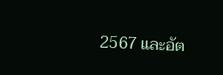2567 และอัต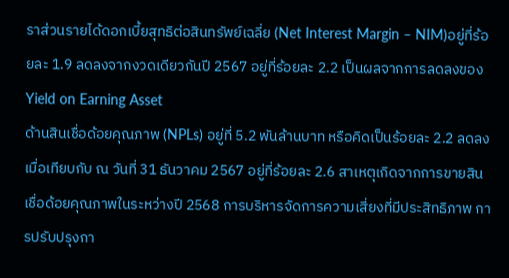ราส่วนรายได้ดอกเบี้ยสุทธิต่อสินทรัพย์เฉลี่ย (Net Interest Margin – NIM)อยู่ที่ร้อยละ 1.9 ลดลงจากงวดเดียวกันปี 2567 อยู่ที่ร้อยละ 2.2 เป็นผลจากการลดลงของ Yield on Earning Asset
ด้านสินเชื่อด้อยคุณภาพ (NPLs) อยู่ที่ 5.2 พันล้านบาท หรือคิดเป็นร้อยละ 2.2 ลดลงเมื่อเทียบกับ ณ วันที่ 31 ธันวาคม 2567 อยู่ที่ร้อยละ 2.6 สาเหตุเกิดจากการขายสินเชื่อด้อยคุณภาพในระหว่างปี 2568 การบริหารจัดการความเสี่ยงที่มีประสิทธิภาพ การปรับปรุงกา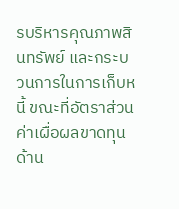รบริหารคุณภาพสินทรัพย์ และกระบวนการในการเก็บหนี้ ขณะที่อัตราส่วนค่าเผื่อผลขาดทุนด้าน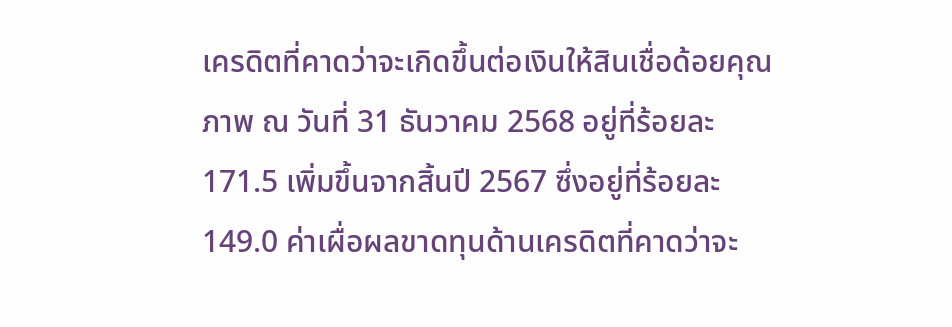เครดิตที่คาดว่าจะเกิดขึ้นต่อเงินให้สินเชื่อด้อยคุณภาพ ณ วันที่ 31 ธันวาคม 2568 อยู่ที่ร้อยละ 171.5 เพิ่มขึ้นจากสิ้นปี 2567 ซึ่งอยู่ที่ร้อยละ 149.0 ค่าเผื่อผลขาดทุนด้านเครดิตที่คาดว่าจะ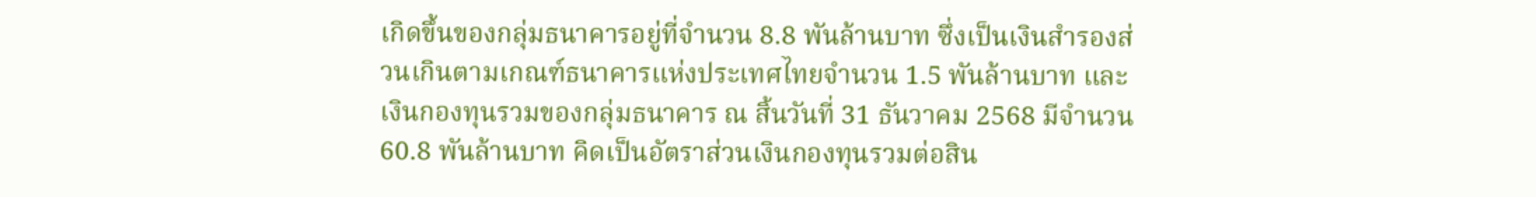เกิดขึ้นของกลุ่มธนาคารอยู่ที่จำนวน 8.8 พันล้านบาท ซึ่งเป็นเงินสำรองส่วนเกินตามเกณฑ์ธนาคารแห่งประเทศไทยจำนวน 1.5 พันล้านบาท และเงินกองทุนรวมของกลุ่มธนาคาร ณ สิ้นวันที่ 31 ธันวาคม 2568 มีจำนวน 60.8 พันล้านบาท คิดเป็นอัตราส่วนเงินกองทุนรวมต่อสิน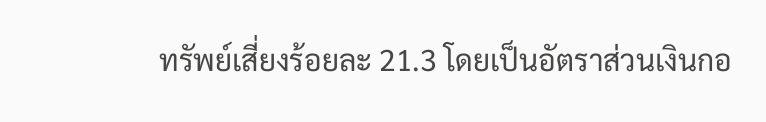ทรัพย์เสี่ยงร้อยละ 21.3 โดยเป็นอัตราส่วนเงินกอ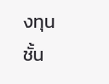งทุนชั้น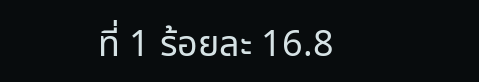ที่ 1 ร้อยละ 16.8